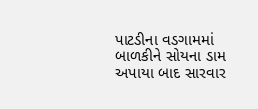પાટડીના વડગામમાં બાળકીને સોયના ડામ અપાયા બાદ સારવાર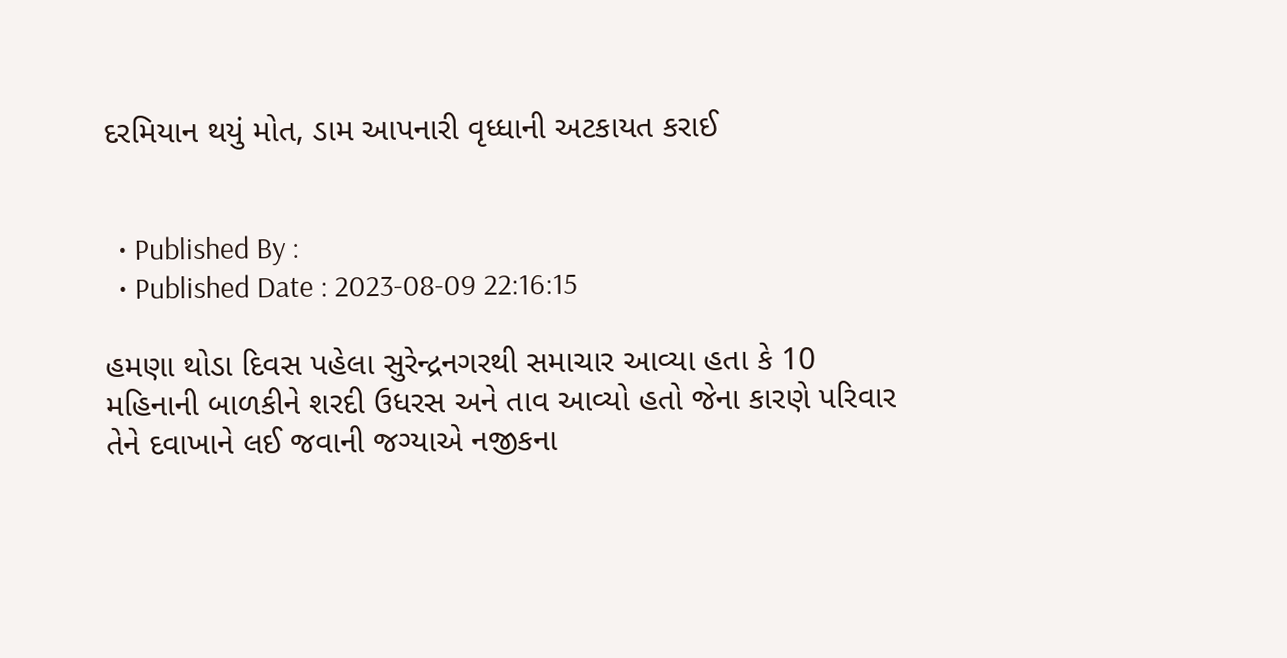દરમિયાન થયું મોત, ડામ આપનારી વૃધ્ધાની અટકાયત કરાઈ


  • Published By :
  • Published Date : 2023-08-09 22:16:15

હમણા થોડા દિવસ પહેલા સુરેન્દ્રનગરથી સમાચાર આવ્યા હતા કે 10 મહિનાની બાળકીને શરદી ઉધરસ અને તાવ આવ્યો હતો જેના કારણે પરિવાર તેને દવાખાને લઈ જવાની જગ્યાએ નજીકના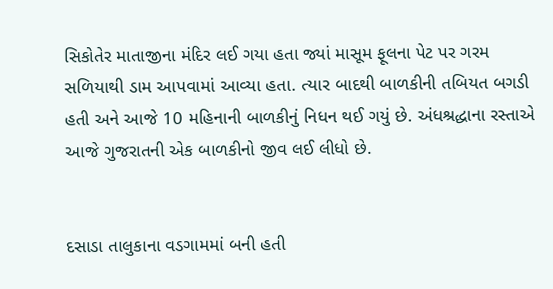સિકોતેર માતાજીના મંદિર લઈ ગયા હતા જ્યાં માસૂમ ફૂલના પેટ પર ગરમ સળિયાથી ડામ આપવામાં આવ્યા હતા. ત્યાર બાદથી બાળકીની તબિયત બગડી હતી અને આજે 10 મહિનાની બાળકીનું નિધન થઈ ગયું છે. અંધશ્રદ્ધાના રસ્તાએ આજે ગુજરાતની એક બાળકીનો જીવ લઈ લીધો છે.


દસાડા તાલુકાના વડગામમાં બની હતી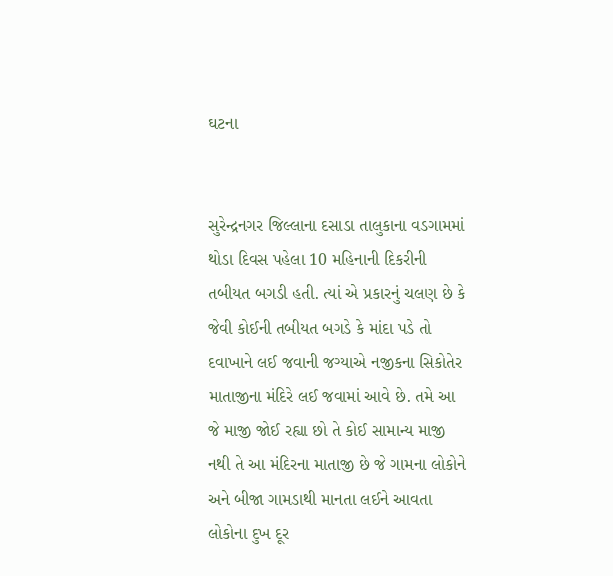ઘટના


સુરેન્દ્રનગર જિલ્લાના દસાડા તાલુકાના વડગામમાં થોડા દિવસ પહેલા 10 મહિનાની દિકરીની તબીયત બગડી હતી. ત્યાં એ પ્રકારનું ચલણ છે કે જેવી કોઈની તબીયત બગડે કે માંદા પડે તો દવાખાને લઈ જવાની જગ્યાએ નજીકના સિકોતેર માતાજીના મંદિરે લઈ જવામાં આવે છે. તમે આ જે માજી જોઈ રહ્યા છો તે કોઈ સામાન્ય માજી નથી તે આ મંદિરના માતાજી છે જે ગામના લોકોને અને બીજા ગામડાથી માનતા લઈને આવતા લોકોના દુખ દૂર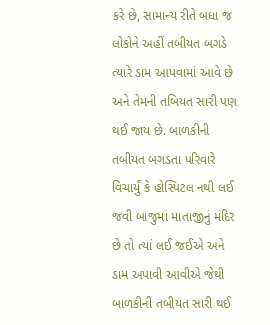કરે છે, સામાન્ય રીતે બધા જ લોકોને અહીં તબીયત બગડે ત્યારે ડામ આપવામાં આવે છે અને તેમની તબિયત સારી પણ થઈ જાય છે. બાળકીની તબીયત બગડતા પરિવારે વિચાર્યું કે હોસ્પિટલ નથી લઈ જવી બાજુમાં માતાજીનું મંદિર છે તો ત્યાં લઈ જઈએ અને ડામ અપાવી આવીએ જેથી બાળકીની તબીયત સારી થઈ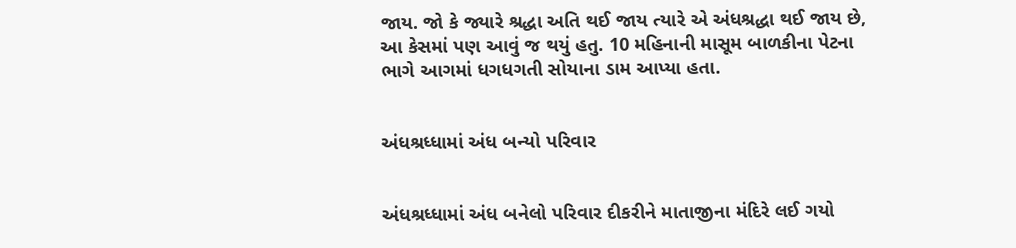જાય. જો કે જ્યારે શ્રદ્ધા અતિ થઈ જાય ત્યારે એ અંધશ્રદ્ધા થઈ જાય છે, આ કેસમાં પણ આવું જ થયું હતુ. 10 મહિનાની માસૂમ બાળકીના પેટના ભાગે આગમાં ધગધગતી સોયાના ડામ આપ્યા હતા.


અંધશ્રધ્ધામાં અંધ બન્યો પરિવાર


અંધશ્રધ્ધામાં અંધ બનેલો પરિવાર દીકરીને માતાજીના મંદિરે લઈ ગયો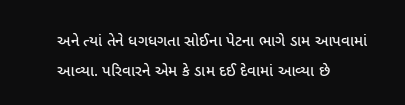અને ત્યાં તેને ધગધગતા સોઈના પેટના ભાગે ડામ આપવામાં આવ્યા. પરિવારને એમ કે ડામ દઈ દેવામાં આવ્યા છે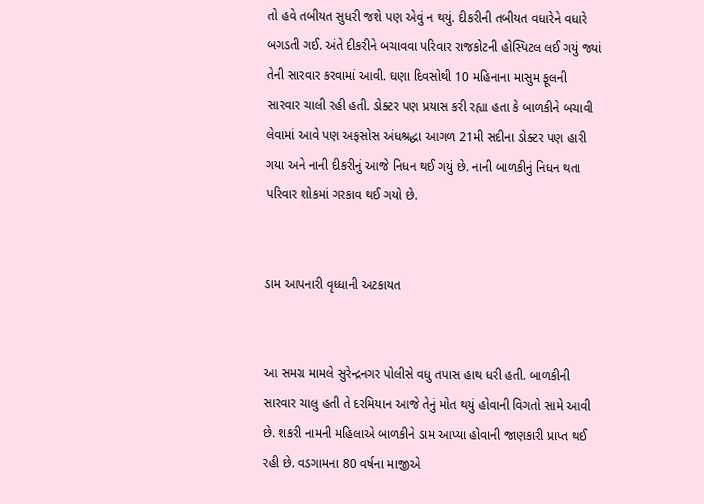તો હવે તબીયત સુધરી જશે પણ એવું ન થયું. દીકરીની તબીયત વધારેને વધારે બગડતી ગઈ. અંતે દીકરીને બચાવવા પરિવાર રાજકોટની હોસ્પિટલ લઈ ગયું જ્યાં તેની સારવાર કરવામાં આવી. ઘણા દિવસોથી 10 મહિનાના માસુમ ફૂલની સારવાર ચાલી રહી હતી. ડોક્ટર પણ પ્રયાસ કરી રહ્યા હતા કે બાળકીને બચાવી લેવામાં આવે પણ અફસોસ અંધશ્રદ્ધા આગળ 21મી સદીના ડોક્ટર પણ હારી ગયા અને નાની દીકરીનું આજે નિધન થઈ ગયું છે. નાની બાળકીનું નિધન થતા પરિવાર શોકમાં ગરકાવ થઈ ગયો છે.


ડામ આપનારી વૃધ્ધાની અટકાયત


આ સમગ્ર મામલે સુરેન્દ્રનગર પોલીસે વધુ તપાસ હાથ ધરી હતી. બાળકીની સારવાર ચાલુ હતી તે દરમિયાન આજે તેનું મોત થયું હોવાની વિગતો સામે આવી છે. શકરી નામની મહિલાએ બાળકીને ડામ આપ્યા હોવાની જાણકારી પ્રાપ્ત થઈ રહી છે. વડગામના 80 વર્ષના માજીએ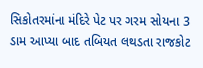સિકોતરમાંના મંદિરે પેટ પર ગરમ સોયના 3 ડામ આપ્યા બાદ તબિયત લથડતા રાજકોટ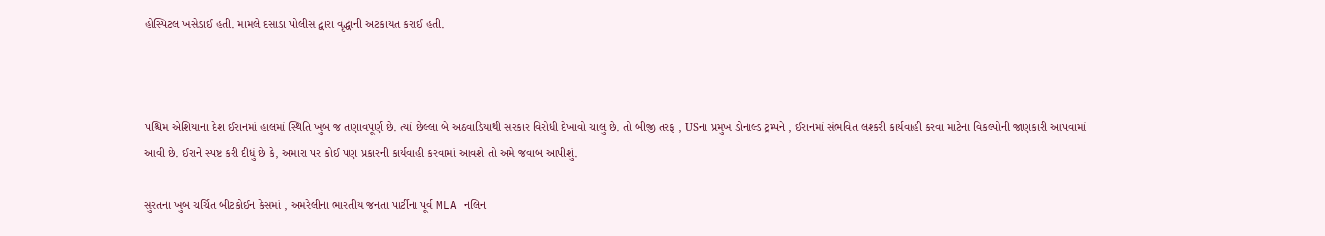હોસ્પિટલ ખસેડાઈ હતી. મામલે દસાડા પોલીસ દ્વારા વૃદ્ધાની અટકાયત કરાઈ હતી.



પશ્ચિમ એશિયાના દેશ ઈરાનમાં હાલમાં સ્થિતિ ખુબ જ તણાવપૂર્ણ છે. ત્યાં છેલ્લા બે અઠવાડિયાથી સરકાર વિરોધી દેખાવો ચાલુ છે. તો બીજી તરફ , USના પ્રમુખ ડોનાલ્ડ ટ્રમ્પને , ઈરાનમાં સંભવિત લશ્કરી કાર્યવાહી કરવા માટેના વિકલ્પોની જાણકારી આપવામાં આવી છે. ઈરાને સ્પષ્ટ કરી દીધું છે કે, અમારા પર કોઈ પણ પ્રકારની કાર્યવાહી કરવામાં આવશે તો અમે જવાબ આપીશું.

સુરતના ખુબ ચર્ચિત બીટકોઈન કેસમાં , અમરેલીના ભારતીય જનતા પાર્ટીના પૂર્વ MLA નલિન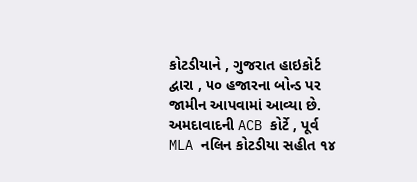કોટડીયાને , ગુજરાત હાઇકોર્ટ દ્વારા , ૫૦ હજારના બોન્ડ પર જામીન આપવામાં આવ્યા છે. અમદાવાદની ACB કોર્ટે , પૂર્વ MLA નલિન કોટડીયા સહીત ૧૪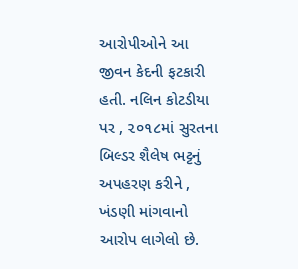આરોપીઓને આ જીવન કેદની ફટકારી હતી. નલિન કોટડીયા પર , ૨૦૧૮માં સુરતના બિલ્ડર શૈલેષ ભટ્ટનું અપહરણ કરીને , ખંડણી માંગવાનો આરોપ લાગેલો છે.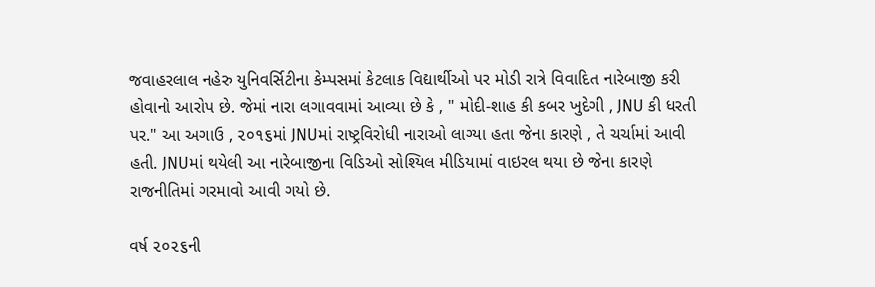જવાહરલાલ નહેરુ યુનિવર્સિટીના કેમ્પસમાં કેટલાક વિદ્યાર્થીઓ પર મોડી રાત્રે વિવાદિત નારેબાજી કરી હોવાનો આરોપ છે. જેમાં નારા લગાવવામાં આવ્યા છે કે , " મોદી-શાહ કી કબર ખુદેગી , JNU કી ધરતી પર." આ અગાઉ , ૨૦૧૬માં JNUમાં રાષ્ટ્રવિરોધી નારાઓ લાગ્યા હતા જેના કારણે , તે ચર્ચામાં આવી હતી. JNUમાં થયેલી આ નારેબાજીના વિડિઓ સોશ્યિલ મીડિયામાં વાઇરલ થયા છે જેના કારણે રાજનીતિમાં ગરમાવો આવી ગયો છે.

વર્ષ ૨૦૨૬ની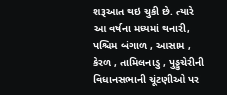શરૂઆત થઇ ચુકી છે. ત્યારે આ વર્ષના મધ્યમાં થનારી, પશ્ચિમ બંગાળ , આસામ , કેરળ , તામિલનાડુ , પુડ્ડુચેરીની વિધાનસભાની ચૂંટણીઓ પર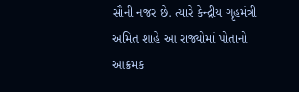સૌની નજર છે. ત્યારે કેન્દ્રીય ગૃહમંત્રી અમિત શાહે આ રાજ્યોમાં પોતાનો આક્રમક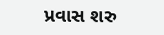પ્રવાસ શરુ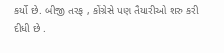કર્યો છે. બીજી તરફ , કોંગ્રેસે પણ તૈયારીઓ શરુ કરી દીધી છે .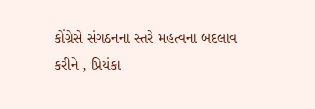કોંગ્રેસે સંગઠનના સ્તરે મહત્વના બદલાવ કરીને , પ્રિયંકા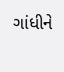ગાંધીને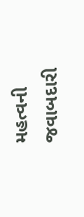મહત્વની જવાબદારી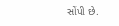સોંપી છે.